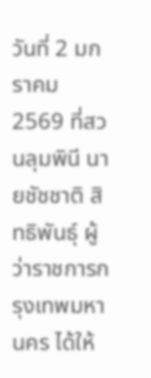วันที่ 2 มกราคม 2569 ที่สวนลุมพินี นายชัชชาติ สิทธิพันธุ์ ผู้ว่าราชการกรุงเทพมหานคร ได้ให้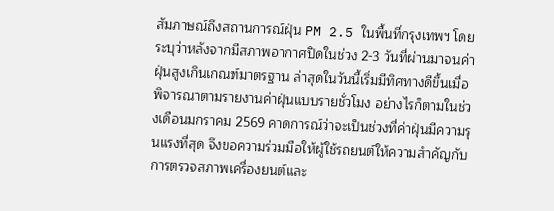สัมภาษณ์ถึงสถานการณ์ฝุ่น PM 2.5 ในพื้นที่กรุงเทพฯ โดยระบุว่าหลังจากมีสภาพอากาศปิดในช่วง 2-3 วันที่ผ่านมาจนค่าฝุ่นสูงเกินเกณฑ์มาตรฐาน ล่าสุดในวันนี้เริ่มมีทิศทางดีขึ้นเมื่อพิจารณาตามรายงานค่าฝุ่นแบบรายชั่วโมง อย่างไรก็ตามในช่วงเดือนมกราคม 2569 คาดการณ์ว่าจะเป็นช่วงที่ค่าฝุ่นมีความรุนแรงที่สุด จึงขอความร่วมมือให้ผู้ใช้รถยนต์ให้ความสำคัญกับการตรวจสภาพเครื่องยนต์และ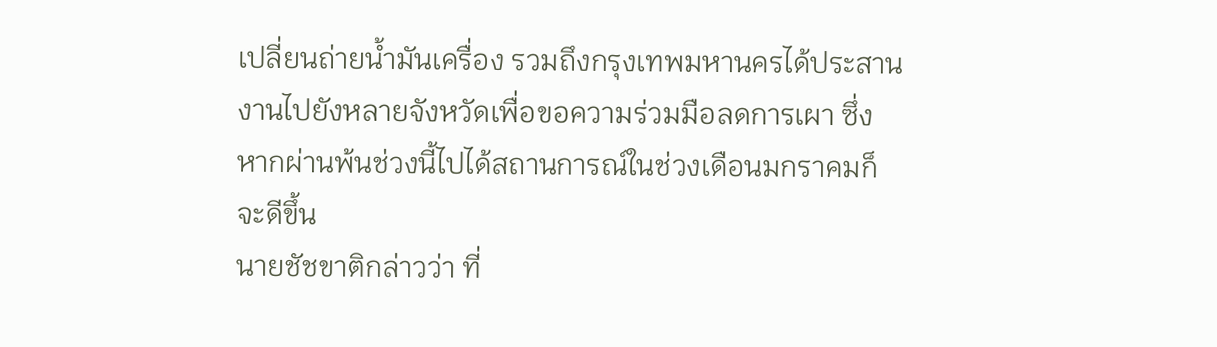เปลี่ยนถ่ายน้ำมันเครื่อง รวมถึงกรุงเทพมหานครได้ประสานงานไปยังหลายจังหวัดเพื่อขอความร่วมมือลดการเผา ซึ่งหากผ่านพ้นช่วงนี้ไปได้สถานการณ์ในช่วงเดือนมกราคมก็จะดีขึ้น
นายชัชขาติกล่าวว่า ที่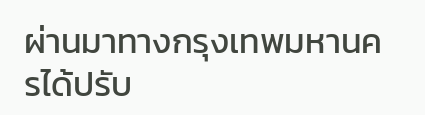ผ่านมาทางกรุงเทพมหานครได้ปรับ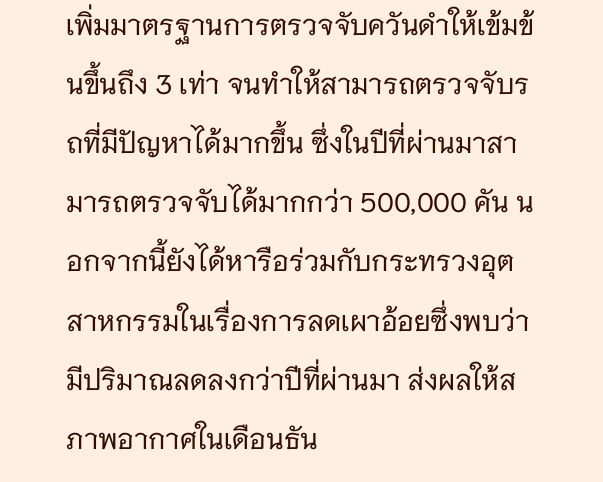เพิ่มมาตรฐานการตรวจจับควันดำให้เข้มข้นขึ้นถึง 3 เท่า จนทำให้สามารถตรวจจับรถที่มีปัญหาได้มากขึ้น ซึ่งในปีที่ผ่านมาสามารถตรวจจับได้มากกว่า 500,000 คัน นอกจากนี้ยังได้หารือร่วมกับกระทรวงอุตสาหกรรมในเรื่องการลดเผาอ้อยซึ่งพบว่ามีปริมาณลดลงกว่าปีที่ผ่านมา ส่งผลให้สภาพอากาศในเดือนธัน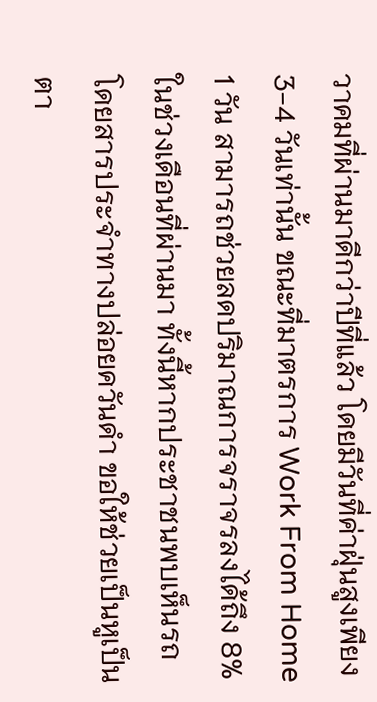วาคมที่ผ่านมาดีกว่าปีที่แล้ว โดยมีวันที่ค่าฝุ่นสูงเพียง 3-4 วันเท่านั้น ขณะที่มาตรการ Work From Home 1 วัน สามารถช่วยลดปริมาณการจราจรลงได้ถึง 8% ในช่วงเดือนที่ผ่านมา ทั้งนี้หากประชาชนพบเห็นรถโดยสารประจำทางปล่อยควันดำ ขอให้ช่วยเป็นหูเป็นตา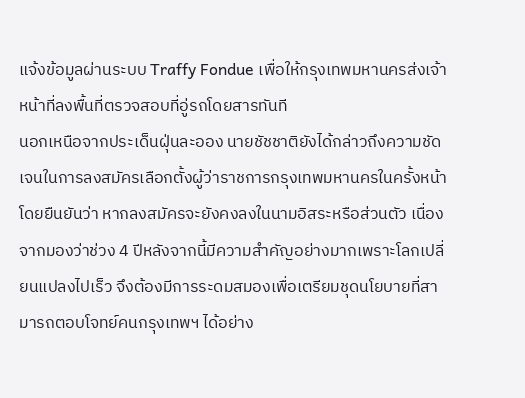แจ้งข้อมูลผ่านระบบ Traffy Fondue เพื่อให้กรุงเทพมหานครส่งเจ้าหน้าที่ลงพื้นที่ตรวจสอบที่อู่รถโดยสารทันที
นอกเหนือจากประเด็นฝุ่นละออง นายชัชชาติยังได้กล่าวถึงความชัดเจนในการลงสมัครเลือกตั้งผู้ว่าราชการกรุงเทพมหานครในครั้งหน้า โดยยืนยันว่า หากลงสมัครจะยังคงลงในนามอิสระหรือส่วนตัว เนื่องจากมองว่าช่วง 4 ปีหลังจากนี้มีความสำคัญอย่างมากเพราะโลกเปลี่ยนแปลงไปเร็ว จึงต้องมีการระดมสมองเพื่อเตรียมชุดนโยบายที่สามารถตอบโจทย์คนกรุงเทพฯ ได้อย่าง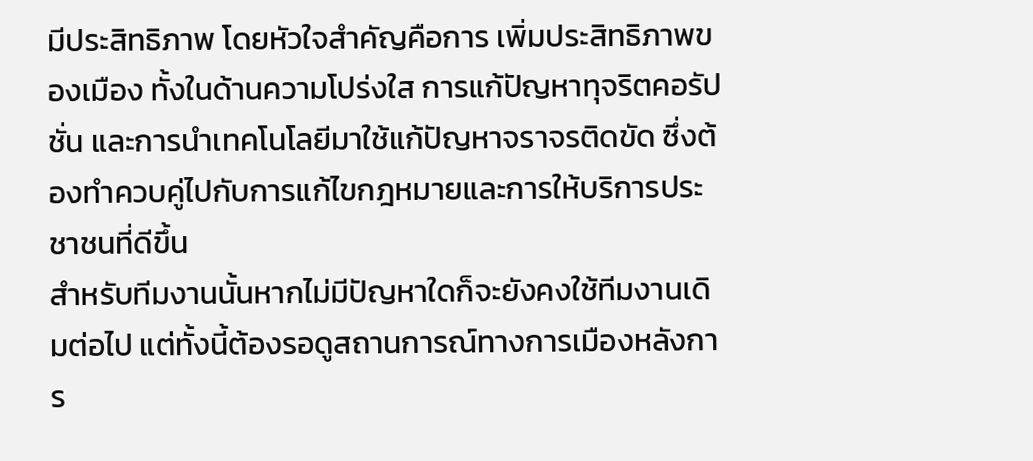มีประสิทธิภาพ โดยหัวใจสำคัญคือการ เพิ่มประสิทธิภาพของเมือง ทั้งในด้านความโปร่งใส การแก้ปัญหาทุจริตคอรัปชั่น และการนำเทคโนโลยีมาใช้แก้ปัญหาจราจรติดขัด ซึ่งต้องทำควบคู่ไปกับการแก้ไขกฎหมายและการให้บริการประชาชนที่ดีขึ้น
สำหรับทีมงานนั้นหากไม่มีปัญหาใดก็จะยังคงใช้ทีมงานเดิมต่อไป แต่ทั้งนี้ต้องรอดูสถานการณ์ทางการเมืองหลังการ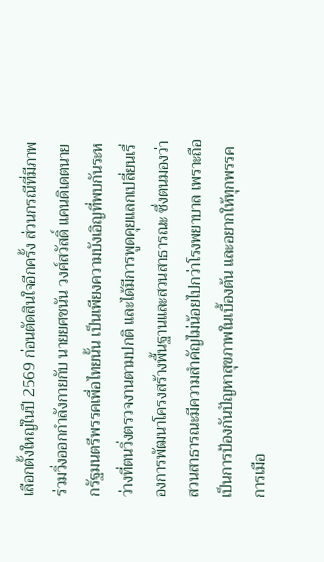เลือกตั้งใหญ่ในปี 2569 ก่อนตัดสินใจอีกครั้ง ส่วนกรณีที่มีภาพร่วมวิ่งออกกำลังกายกับ นายยศชนัน วงศ์สวัสดิ์ แคนดิเดตนายกรัฐมนตรีพรรคเพื่อไทยนั้น เป็นเพียงความบังเอิญที่พบกันระหว่างที่ตนวิ่งตรวจงานตามปกติ และได้มีการพูดคุยแลกเปลี่ยนเรื่องการพัฒนาโครงสร้างพื้นฐานและสวนสาธารณะ ซึ่งตนมองว่าสวนสาธารณะมีความสำคัญไม่น้อยไปกว่าโรงพยาบาล เพราะถือเป็นการป้องกันปัญหาสุขภาพในเบื้องต้น และอยากให้ทุกพรรคการเมือ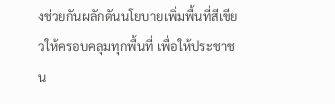งช่วยกันผลักดันนโยบายเพิ่มพื้นที่สีเขียวให้ครอบคลุมทุกพื้นที่ เพื่อให้ประชาชน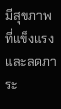มีสุขภาพที่แข็งแรงและลดภาระ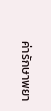ค่ารักษาพยา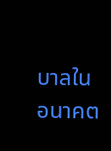บาลในอนาคต